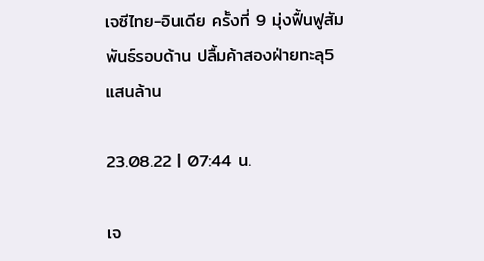เจซีไทย-อินเดีย ครั้งที่ 9 มุ่งฟื้นฟูสัมพันธ์รอบด้าน ปลื้มค้าสองฝ่ายทะลุ5แสนล้าน

23.08.22 | 07:44 น.

เจ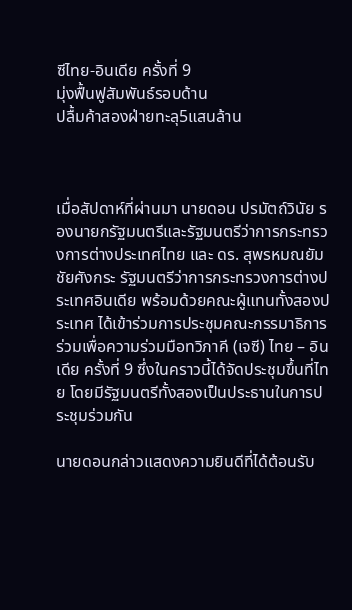ซีไทย-อินเดีย ครั้งที่ 9
มุ่งฟื้นฟูสัมพันธ์รอบด้าน
ปลื้มค้าสองฝ่ายทะลุ5แสนล้าน



เมื่อสัปดาห์ที่ผ่านมา นายดอน ปรมัตถ์วินัย รองนายกรัฐมนตรีและรัฐมนตรีว่าการกระทรวงการต่างประเทศไทย และ ดร. สุพรหมณยัม ชัยศังกระ รัฐมนตรีว่าการกระทรวงการต่างประเทศอินเดีย พร้อมด้วยคณะผู้แทนทั้งสองประเทศ ได้เข้าร่วมการประชุมคณะกรรมาธิการร่วมเพื่อความร่วมมือทวิภาคี (เจซี) ไทย – อินเดีย ครั้งที่ 9 ซึ่งในคราวนี้ได้จัดประชุมขึ้นที่ไทย โดยมีรัฐมนตรีทั้งสองเป็นประธานในการประชุมร่วมกัน

นายดอนกล่าวแสดงความยินดีที่ได้ต้อนรับ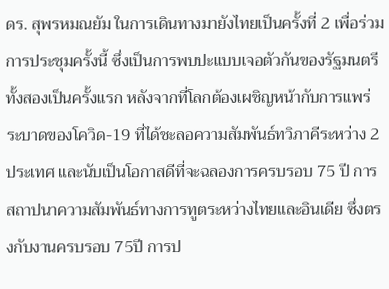ดร. สุพรหมณยัม ในการเดินทางมายังไทยเป็นครั้งที่ 2 เพื่อร่วมการประชุมครั้งนี้ ซึ่งเป็นการพบปะแบบเจอตัวกันของรัฐมนตรีทั้งสองเป็นครั้งแรก หลังจากที่โลกต้องเผชิญหน้ากับการแพร่ระบาดของโควิด-19 ที่ได้ชะลอความสัมพันธ์ทวิภาคีระหว่าง 2 ประเทศ และนับเป็นโอกาสดีที่จะฉลองการครบรอบ 75 ปี การสถาปนาความสัมพันธ์ทางการทูตระหว่างไทยและอินเดีย ซึ่งตรงกับงานครบรอบ 75ปี การป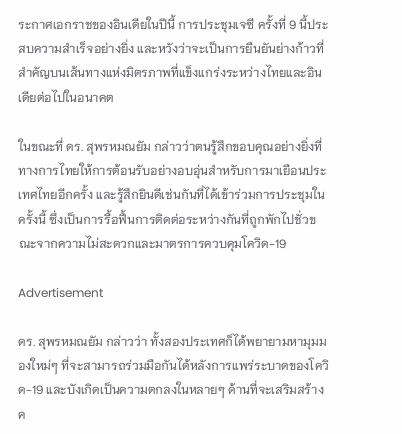ระกาศเอกราชของอินเดียในปีนี้ การประชุมเจซี ครั้งที่ 9 นี้ประสบความสำเร็จอย่างยิ่ง และหวังว่าจะเป็นการยืนยันย่างก้าวที่สำคัญบนเส้นทางแห่งมิตรภาพที่แข็งแกร่งระหว่างไทยและอินเดียต่อไปในอนาคต

ในขณะที่ ดร. สุพรหมณยัม กล่าวว่าตนรู้สึกขอบคุณอย่างยิ่งที่ทางการไทยให้การต้อนรับอย่างอบอุ่นสำหรับการมาเยือนประเทศไทยอีกครั้ง และรู้สึกยินดีเช่นกันที่ได้เข้าร่วมการประชุมในครั้งนี้ ซึ่งเป็นการรื้อฟื้นการติดต่อระหว่างกันที่ถูกพักไปชั่วขณะจากความไม่สะดวกและมาตรการควบคุมโควิด-19

Advertisement

ดร. สุพรหมณยัม กล่าวว่า ทั้งสองประเทศก็ได้พยายามหามุมมองใหม่ๆ ที่จะสามารถร่วมมือกันได้หลังการแพร่ระบาดของโควิด-19 และบังเกิดเป็นความตกลงในหลายๆ ด้านที่จะเสริมสร้างค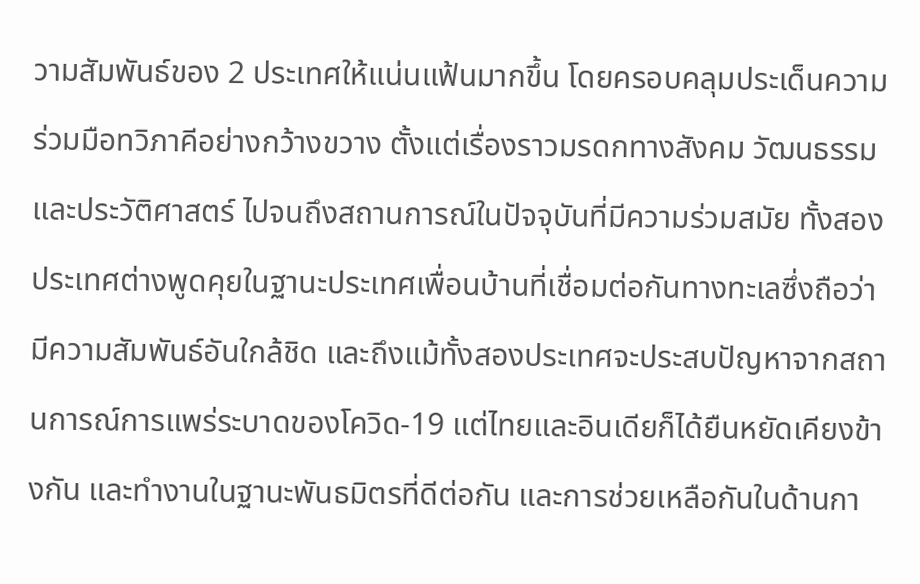วามสัมพันธ์ของ 2 ประเทศให้แน่นแฟ้นมากขึ้น โดยครอบคลุมประเด็นความร่วมมือทวิภาคีอย่างกว้างขวาง ตั้งแต่เรื่องราวมรดกทางสังคม วัฒนธรรมและประวัติศาสตร์ ไปจนถึงสถานการณ์ในปัจจุบันที่มีความร่วมสมัย ทั้งสองประเทศต่างพูดคุยในฐานะประเทศเพื่อนบ้านที่เชื่อมต่อกันทางทะเลซึ่งถือว่ามีความสัมพันธ์อันใกล้ชิด และถึงแม้ทั้งสองประเทศจะประสบปัญหาจากสถานการณ์การแพร่ระบาดของโควิด-19 แต่ไทยและอินเดียก็ได้ยืนหยัดเคียงข้างกัน และทำงานในฐานะพันธมิตรที่ดีต่อกัน และการช่วยเหลือกันในด้านกา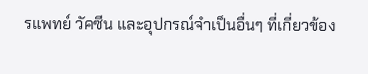รแพทย์ วัคซีน และอุปกรณ์จำเป็นอื่นๆ ที่เกี่ยวข้อง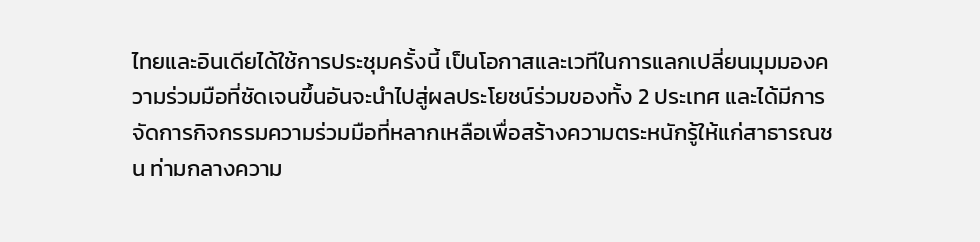ไทยและอินเดียได้ใช้การประชุมครั้งนี้ เป็นโอกาสและเวทีในการแลกเปลี่ยนมุมมองความร่วมมือที่ชัดเจนขึ้นอันจะนำไปสู่ผลประโยชน์ร่วมของทั้ง 2 ประเทศ และได้มีการจัดการกิจกรรมความร่วมมือที่หลากเหลือเพื่อสร้างความตระหนักรู้ให้แก่สาธารณชน ท่ามกลางความ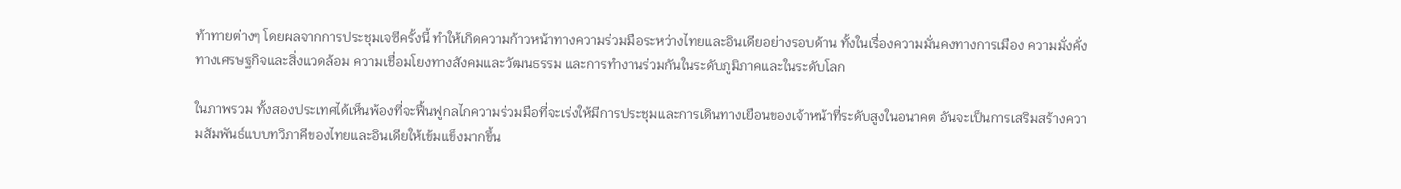ท้าทายต่างๆ โดยผลจากการประชุมเจซีครั้งนี้ ทำให้เกิดความก้าวหน้าทางความร่วมมือระหว่างไทยและอินเดียอย่างรอบด้าน ทั้งในเรื่องความมั่นคงทางการเมือง ความมั่งคั่งทางเศรษฐกิจและสิ่งแวดล้อม ความเชื่อมโยงทางสังคมและวัฒนธรรม และการทำงานร่วมกันในระดับภูมิภาคและในระดับโลก

ในภาพรวม ทั้งสองประเทศได้เห็นพ้องที่จะฟื้นฟูกลไกความร่วมมือที่จะเร่งให้มีการประชุมและการเดินทางเยือนของเจ้าหน้าที่ระดับสูงในอนาคต อันจะเป็นการเสริมสร้างความสัมพันธ์แบบทวิภาคีของไทยและอินเดียให้เข้มแข็งมากขึ้น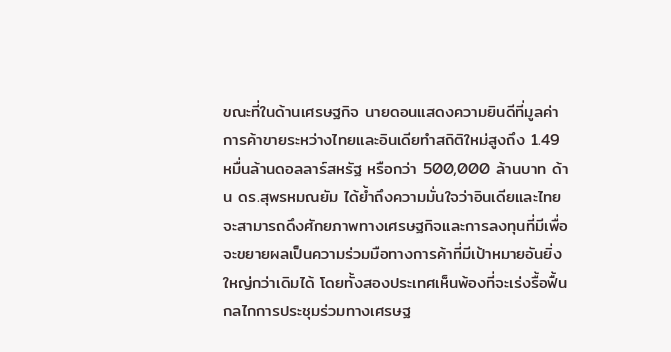ขณะที่ในด้านเศรษฐกิจ นายดอนแสดงความยินดีที่มูลค่าการค้าขายระหว่างไทยและอินเดียทำสถิติใหม่สูงถึง 1.49 หมื่นล้านดอลลาร์สหรัฐ หรือกว่า 500,000 ล้านบาท ด้าน ดร.สุพรหมณยัม ได้ย้ำถึงความมั่นใจว่าอินเดียและไทยจะสามารถดึงศักยภาพทางเศรษฐกิจและการลงทุนที่มีเพื่อจะขยายผลเป็นความร่วมมือทางการค้าที่มีเป้าหมายอันยิ่งใหญ่กว่าเดิมได้ โดยทั้งสองประเทศเห็นพ้องที่จะเร่งรื้อฟื้นกลไกการประชุมร่วมทางเศรษฐ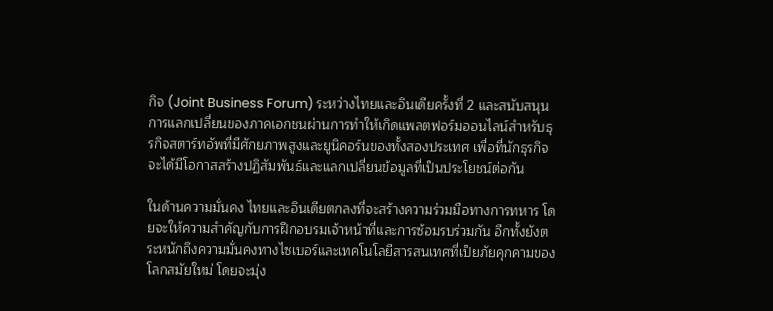กิจ (Joint Business Forum) ระหว่างไทยและอินเดียครั้งที่ 2 และสนับสนุนการแลกเปลี่ยนของภาคเอกชนผ่านการทำให้เกิดแพลตฟอร์มออนไลน์สำหรับธุรกิจสตาร์ทอัพที่มีศักยภาพสูงและยูนิคอร์นของทั้งสองประเทศ เพื่อที่นักธุรกิจจะได้มีโอกาสสร้างปฏิสัมพันธ์และแลกเปลี่ยนข้อมูลที่เป็นประโยชน์ต่อกัน

ในด้านความมั่นคง ไทยและอินเดียตกลงที่จะสร้างความร่วมมือทางการทหาร โดยจะให้ความสำคัญกับการฝึกอบรมเจ้าหน้าที่และการซ้อมรบร่วมกัน อีกทั้งยังตระหนักถึงความมั่นคงทางไซเบอร์และเทคโนโลยีสารสนเทศที่เป็ยภัยคุกคามของโลกสมัยใหม่ โดยจะมุ่ง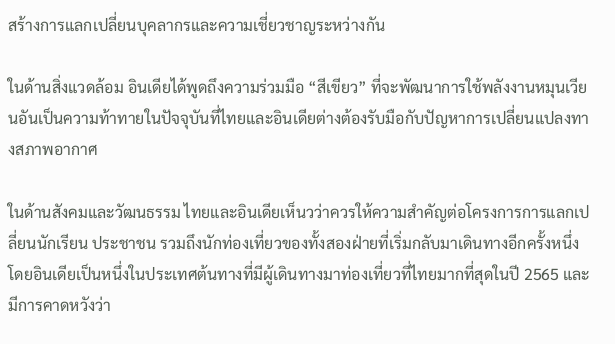สร้างการแลกเปลี่ยนบุคลากรและความเชี่ยวชาญระหว่างกัน

ในด้านสิ่งแวดล้อม อินเดียได้พูดถึงความร่วมมือ “สีเขียว” ที่จะพัฒนาการใช้พลังงานหมุนเวียนอันเป็นความท้าทายในปัจจุบันที่ไทยและอินเดียต่างต้องรับมือกับปัญหาการเปลี่ยนแปลงทางสภาพอากาศ

ในด้านสังคมและวัฒนธรรม ไทยและอินเดียเห็นวว่าควรให้ความสำคัญต่อโครงการการแลกเปลี่ยนนักเรียน ประชาชน รวมถึงนักท่องเที่ยวของทั้งสองฝ่ายที่เริ่มกลับมาเดินทางอีกครั้งหนึ่ง โดยอินเดียเป็นหนึ่งในประเทศต้นทางที่มีผู้เดินทางมาท่องเที่ยวที่ไทยมากที่สุดในปี 2565 และมีการคาดหวังว่า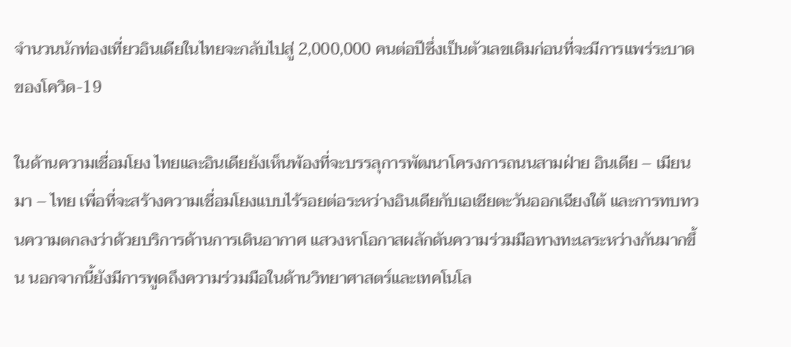จำนวนนักท่องเที่ยวอินเดียในไทยจะกลับไปสู่ 2,000,000 คนต่อปีซึ่งเป็นตัวเลขเดิมก่อนที่จะมีการแพร่ระบาดของโควิด-19

ในด้านความเชื่อมโยง ไทยและอินเดียยังเห็นพ้องที่จะบรรลุการพัฒนาโครงการถนนสามฝ่าย อินเดีย – เมียนมา – ไทย เพื่อที่จะสร้างความเชื่อมโยงแบบไร้รอยต่อระหว่างอินเดียกับเอเชียตะวันออกเฉียงใต้ และการทบทวนความตกลงว่าด้วยบริการด้านการเดินอากาศ แสวงหาโอกาสผลักดันความร่วมมือทางทะเลระหว่างกันมากขึ้น นอกจากนี้ยังมีการพูดถึงความร่วมมือในด้านวิทยาศาสตร์และเทคโนโล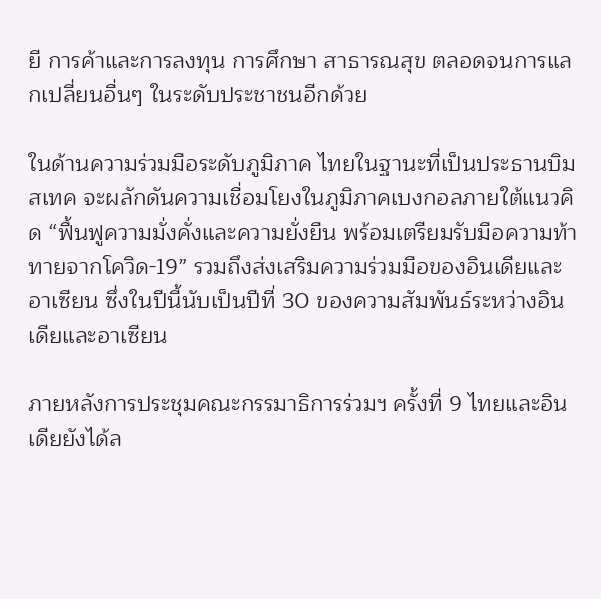ยี การค้าและการลงทุน การศึกษา สาธารณสุข ตลอดจนการแลกเปลี่ยนอื่นๆ ในระดับประชาชนอีกด้วย

ในด้านความร่วมมือระดับภูมิภาค ไทยในฐานะที่เป็นประธานบิมสเทค จะผลักดันความเชื่อมโยงในภูมิภาคเบงกอลภายใต้แนวคิด “ฟื้นฟูความมั่งคั่งและความยั่งยืน พร้อมเตรียมรับมือความท้าทายจากโควิด-19” รวมถึงส่งเสริมความร่วมมือของอินเดียและอาเซียน ซึ่งในปีนี้นับเป็นปีที่ 30 ของความสัมพันธ์ระหว่างอินเดียและอาเซียน

ภายหลังการประชุมคณะกรรมาธิการร่วมฯ ครั้งที่ 9 ไทยและอินเดียยังได้ล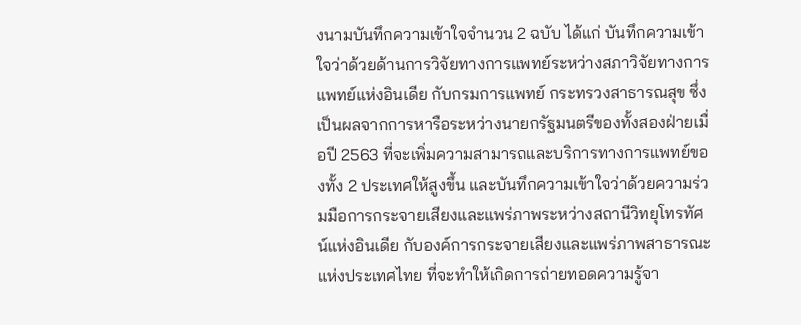งนามบันทึกความเข้าใจจำนวน 2 ฉบับ ได้แก่ บันทึกความเข้าใจว่าด้วยด้านการวิจัยทางการแพทย์ระหว่างสภาวิจัยทางการแพทย์แห่งอินเดีย กับกรมการแพทย์ กระทรวงสาธารณสุข ซึ่งเป็นผลจากการหารือระหว่างนายกรัฐมนตรีของทั้งสองฝ่ายเมื่อปี 2563 ที่จะเพิ่มความสามารถและบริการทางการแพทย์ของทั้ง 2 ประเทศให้สูงขึ้น และบันทึกความเข้าใจว่าด้วยความร่วมมือการกระจายเสียงและแพร่ภาพระหว่างสถานีวิทยุโทรทัศน์แห่งอินเดีย กับองค์การกระจายเสียงและแพร่ภาพสาธารณะแห่งประเทศไทย ที่จะทำให้เกิดการถ่ายทอดความรู้จา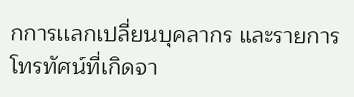กการเเลกเปลี่ยนบุคลากร และรายการโทรทัศน์ที่เกิดจา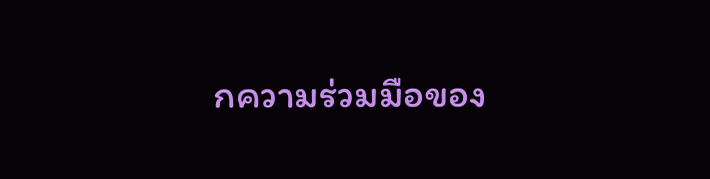กความร่วมมือของ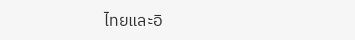ไทยและอิ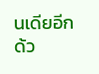นเดียอีกด้ว